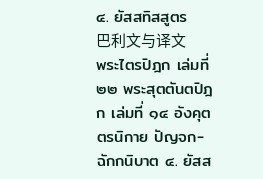๔. ยัสสทิสสูตร
巴利文与译文
พระไตรปิฎก เล่มที่ ๒๒ พระสุตตันตปิฎก เล่มที่ ๑๔ อังคุตตรนิกาย ปัญจก-ฉักกนิบาต ๔. ยัสส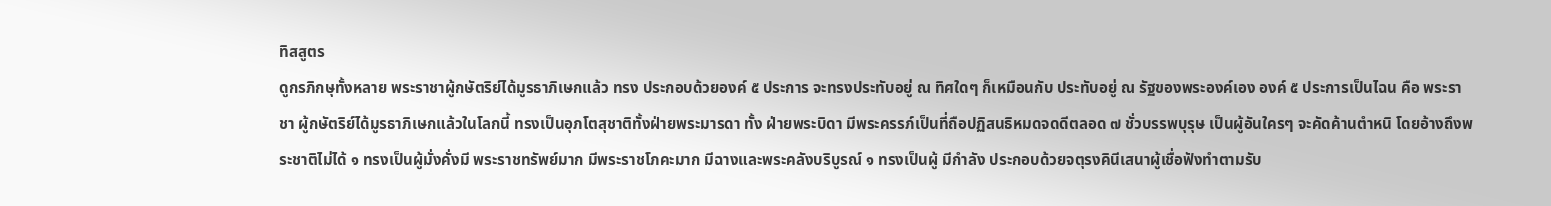ทิสสูตร
ดูกรภิกษุทั้งหลาย พระราชาผู้กษัตริย์ได้มูรธาภิเษกแล้ว ทรง ประกอบด้วยองค์ ๕ ประการ จะทรงประทับอยู่ ณ ทิศใดๆ ก็เหมือนกับ ประทับอยู่ ณ รัฐของพระองค์เอง องค์ ๕ ประการเป็นไฉน คือ พระราชา ผู้กษัตริย์ได้มูรธาภิเษกแล้วในโลกนี้ ทรงเป็นอุภโตสุชาติทั้งฝ่ายพระมารดา ทั้ง ฝ่ายพระบิดา มีพระครรภ์เป็นที่ถือปฏิสนธิหมดจดดีตลอด ๗ ชั่วบรรพบุรุษ เป็นผู้อันใครๆ จะคัดค้านตำหนิ โดยอ้างถึงพระชาติไม่ได้ ๑ ทรงเป็นผู้มั่งคั่งมี พระราชทรัพย์มาก มีพระราชโภคะมาก มีฉางและพระคลังบริบูรณ์ ๑ ทรงเป็นผู้ มีกำลัง ประกอบด้วยจตุรงคินีเสนาผู้เชื่อฟังทำตามรับ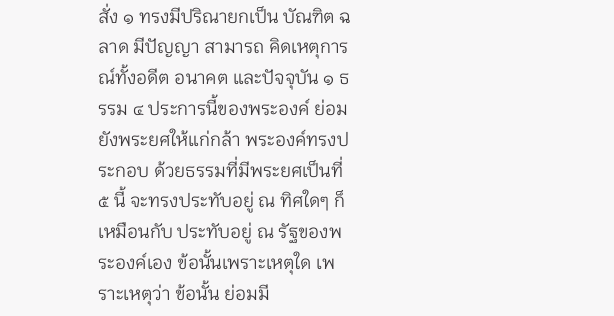สั่ง ๑ ทรงมีปริณายกเป็น บัณฑิต ฉลาด มีปัญญา สามารถ คิดเหตุการณ์ทั้งอดีต อนาคต และปัจจุบัน ๑ ธรรม ๔ ประการนี้ของพระองค์ ย่อมยังพระยศให้แก่กล้า พระองค์ทรงประกอบ ด้วยธรรมที่มีพระยศเป็นที่ ๕ นี้ จะทรงประทับอยู่ ณ ทิศใดๆ ก็เหมือนกับ ประทับอยู่ ณ รัฐของพระองค์เอง ข้อนั้นเพราะเหตุใด เพราะเหตุว่า ข้อนั้น ย่อมมี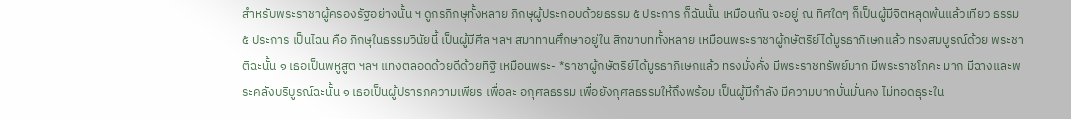สำหรับพระราชาผู้ครองรัฐอย่างนั้น ฯ ดูกรภิกษุทั้งหลาย ภิกษุผู้ประกอบด้วยธรรม ๕ ประการ ก็ฉันนั้น เหมือนกัน จะอยู่ ณ ทิศใดๆ ก็เป็นผู้มีจิตหลุดพ้นแล้วเทียว ธรรม ๕ ประการ เป็นไฉน คือ ภิกษุในธรรมวินัยนี้ เป็นผู้มีศีล ฯลฯ สมาทานศึกษาอยู่ใน สิกขาบททั้งหลาย เหมือนพระราชาผู้กษัตริย์ได้มูรธาภิเษกแล้ว ทรงสมบูรณ์ด้วย พระชาติฉะนั้น ๑ เธอเป็นพหูสูต ฯลฯ แทงตลอดด้วยดีด้วยทิฐิ เหมือนพระ- *ราชาผู้กษัตริย์ได้มูรธาภิเษกแล้ว ทรงมั่งคั่ง มีพระราชทรัพย์มาก มีพระราชโภคะ มาก มีฉางและพระคลังบริบูรณ์ฉะนั้น ๑ เธอเป็นผู้ปรารภความเพียร เพื่อละ อกุศลธรรม เพื่อยังกุศลธรรมให้ถึงพร้อม เป็นผู้มีกำลัง มีความบากบั่นมั่นคง ไม่ทอดธุระใน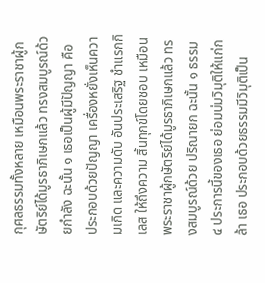กุศลธรรมทั้งหลาย เหมือนพระราชาผู้กษัตริย์ได้มูรธาภิเษกแล้ว ทรงสมบูรณ์ด้วยกำลัง ฉะนั้น ๑ เธอเป็นผู้มีปัญญา คือ ประกอบด้วยปัญญา เครื่องหยั่งเห็นความเกิด และความดับ อันประเสริฐ ชำแรกกิเลส ให้ถึงความ สิ้นทุกข์โดยชอบ เหมือนพระราชาผู้กษัตริย์ได้มูรธาภิเษกแล้ว ทรงสมบูรณ์ด้วย ปริณายก ฉะนั้น ๑ ธรรม ๔ ประการนี้ของเธอ ย่อมบ่มวิมุติให้แก่กล้า เธอ ประกอบด้วยธรรมมีวิมุติเป็น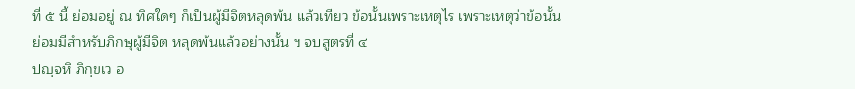ที่ ๕ นี้ ย่อมอยู่ ณ ทิศใดๆ ก็เป็นผู้มีจิตหลุดพ้น แล้วเทียว ข้อนั้นเพราะเหตุไร เพราะเหตุว่าข้อนั้น ย่อมมีสำหรับภิกษุผู้มีจิต หลุดพ้นแล้วอย่างนั้น ฯ จบสูตรที่ ๔
ปญฺจหิ ภิกฺขเว อ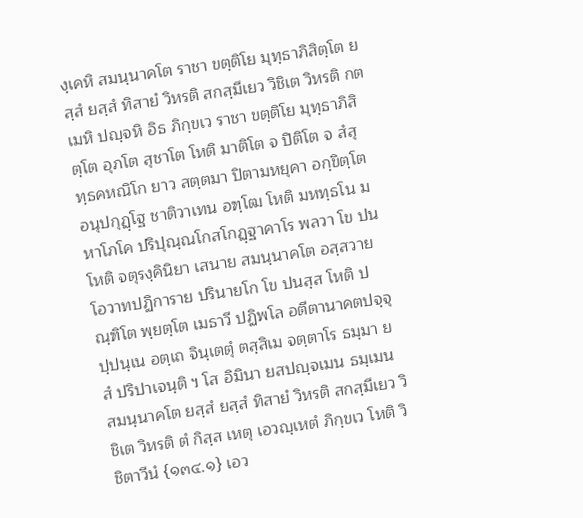งฺเคหิ สมนฺนาคโต ราชา ขตฺติโย มุทฺธาภิสิตฺโต ยสฺสํ ยสฺสํ ทิสายํ วิหรติ สกสฺมึเยว วิชิเต วิหรติ กตเมหิ ปญฺจหิ อิธ ภิกฺขเว ราชา ขตฺติโย มุทฺธาภิสิตฺโต อุภโต สุชาโต โหติ มาติโต จ ปิติโต จ สํสุทฺธคหณิโก ยาว สตฺตมา ปิตามหยุคา อกฺขิตฺโต อนุปกุฏฺโฐ ชาติวาเทน อฑฺโฒ โหติ มหทฺธโน มหาโภโค ปริปุณฺณโกสโกฏฺฐาคาโร พลวา โข ปน โหติ จตุรงฺคินิยา เสนาย สมนฺนาคโต อสฺสวาย โอวาทปฏิการาย ปรินายโก โข ปนสฺส โหติ ปณฺฑิโต พฺยตฺโต เมธาวี ปฏิพโล อตีตานาคตปจฺจุปฺปนฺเน อตฺเถ จินฺเตตุํ ตสฺสิเม จตฺตาโร ธมฺมา ยสํ ปริปาเจนฺติ ฯ โส อิมินา ยสปญฺจเมน ธมฺเมน สมนฺนาคโต ยสฺสํ ยสฺสํ ทิสายํ วิหรติ สกสฺมึเยว วิชิเต วิหรติ ตํ กิสฺส เหตุ เอวญฺเหตํ ภิกฺขเว โหติ วิชิตาวีนํ {๑๓๔.๑} เอว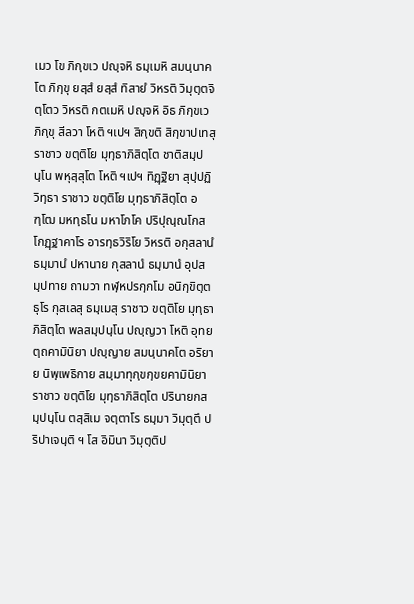เมว โข ภิกฺขเว ปญฺจหิ ธมฺเมหิ สมนฺนาคโต ภิกฺขุ ยสฺสํ ยสฺสํ ทิสายํ วิหรติ วิมุตฺตจิตฺโตว วิหรติ กตเมหิ ปญฺจหิ อิธ ภิกฺขเว ภิกฺขุ สีลวา โหติ ฯเปฯ สิกฺขติ สิกฺขาปเทสุ ราชาว ขตฺติโย มุทฺธาภิสิตฺโต ชาติสมฺปนฺโน พหุสฺสุโต โหติ ฯเปฯ ทิฏฺฐิยา สุปฺปฏิวิทฺธา ราชาว ขตฺติโย มุทฺธาภิสิตฺโต อฑฺโฒ มหทฺธโน มหาโภโค ปริปุณฺณโกสโกฏฺฐาคาโร อารทฺธวิริโย วิหรติ อกุสลานํ ธมฺมานํ ปหานาย กุสลานํ ธมฺมานํ อุปสมฺปทาย ถามวา ทฬฺหปรกฺกโม อนิกฺขิตฺตธุโร กุสเลสุ ธมฺเมสุ ราชาว ขตฺติโย มุทฺธาภิสิตฺโต พลสมฺปนฺโน ปญฺญวา โหติ อุทยตฺถคามินิยา ปญฺญาย สมนฺนาคโต อริยาย นิพฺเพธิกาย สมฺมาทุกฺขกฺขยคามินิยา ราชาว ขตฺติโย มุทฺธาภิสิตฺโต ปรินายกสมฺปนฺโน ตสฺสิเม จตฺตาโร ธมฺมา วิมุตฺตึ ปริปาเจนฺติ ฯ โส อิมินา วิมุตฺติป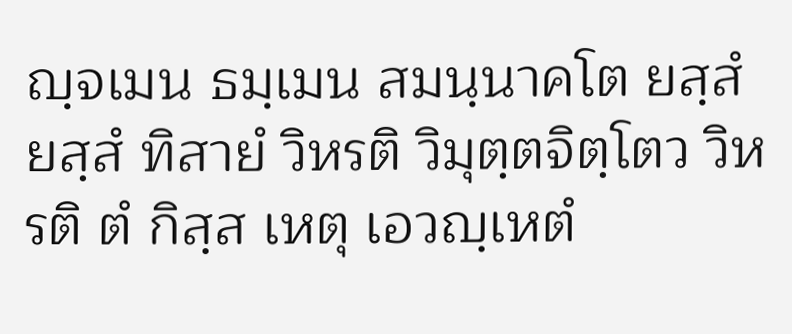ญฺจเมน ธมฺเมน สมนฺนาคโต ยสฺสํ ยสฺสํ ทิสายํ วิหรติ วิมุตฺตจิตฺโตว วิหรติ ตํ กิสฺส เหตุ เอวญฺเหตํ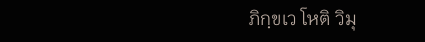ภิกฺขเว โหติ วิมุ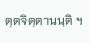ตฺตจิตฺตานนฺติ ฯ